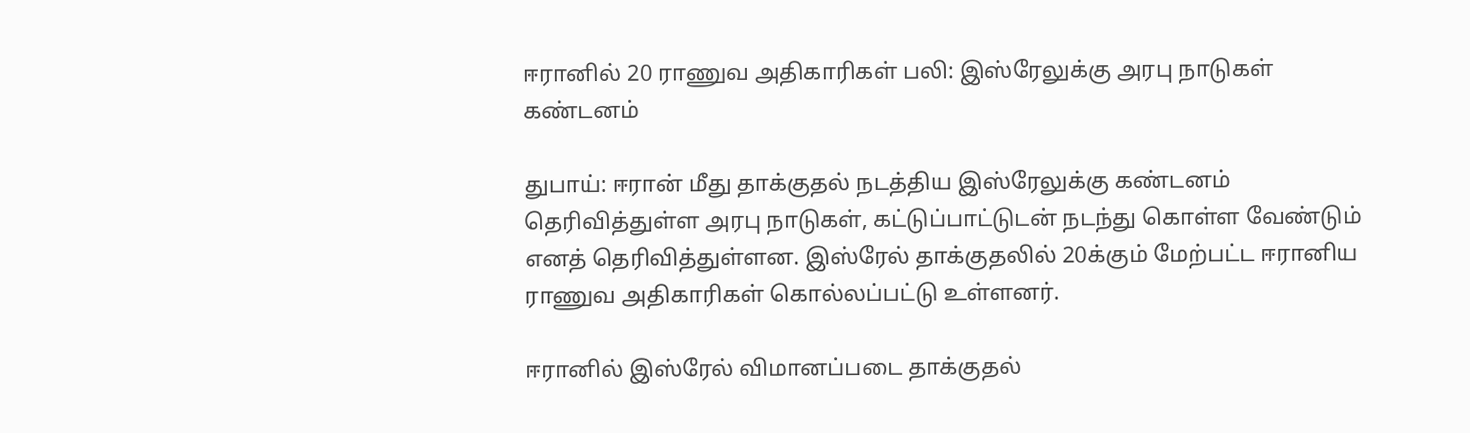ஈரானில் 20 ராணுவ அதிகாரிகள் பலி: இஸ்ரேலுக்கு அரபு நாடுகள் கண்டனம்

துபாய்: ஈரான் மீது தாக்குதல் நடத்திய இஸ்ரேலுக்கு கண்டனம் தெரிவித்துள்ள அரபு நாடுகள், கட்டுப்பாட்டுடன் நடந்து கொள்ள வேண்டும் எனத் தெரிவித்துள்ளன. இஸ்ரேல் தாக்குதலில் 20க்கும் மேற்பட்ட ஈரானிய ராணுவ அதிகாரிகள் கொல்லப்பட்டு உள்ளனர்.

ஈரானில் இஸ்ரேல் விமானப்படை தாக்குதல்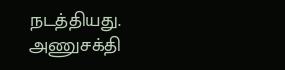நடத்தியது. அணுசக்தி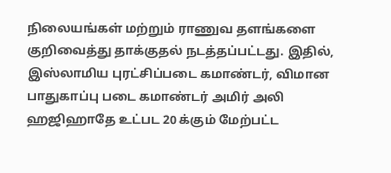நிலையங்கள் மற்றும் ராணுவ தளங்களை குறிவைத்து தாக்குதல் நடத்தப்பட்டது. இதில், இஸ்லாமிய புரட்சிப்படை கமாண்டர், விமான பாதுகாப்பு படை கமாண்டர் அமிர் அலி ஹஜிஹாதே உட்பட 20 க்கும் மேற்பட்ட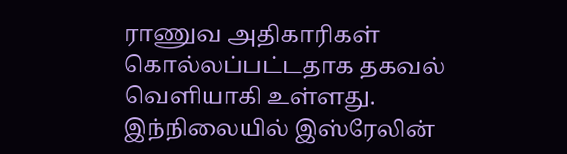ராணுவ அதிகாரிகள் கொல்லப்பட்டதாக தகவல் வெளியாகி உள்ளது. இந்நிலையில் இஸ்ரேலின்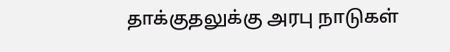தாக்குதலுக்கு அரபு நாடுகள்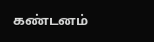கண்டனம்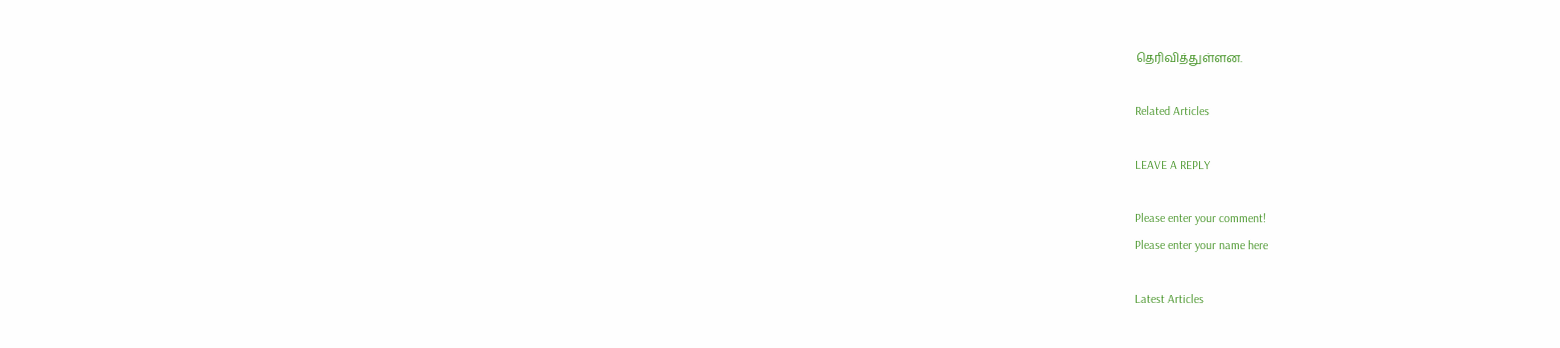தெரிவித்துள்ளன.

Related Articles

LEAVE A REPLY

Please enter your comment!
Please enter your name here

Latest Articles